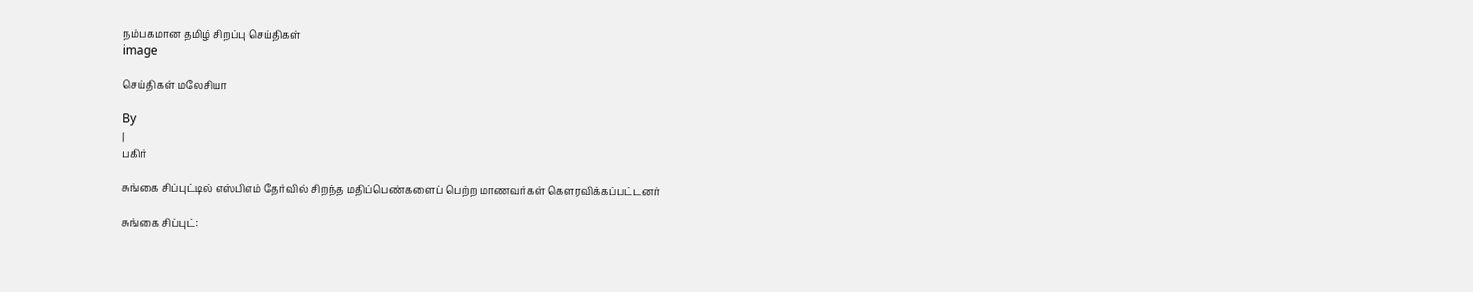நம்பகமான தமிழ் சிறப்பு செய்திகள்
image

செய்திகள் மலேசியா

By
|
பகிர்

சுங்கை சிப்புட்டில் எஸ்பிஎம் தேர்வில் சிறந்த மதிப்பெண்களைப் பெற்ற மாணவர்கள் கௌரவிக்கப்பட்டனர்

சுங்கை சிப்புட்: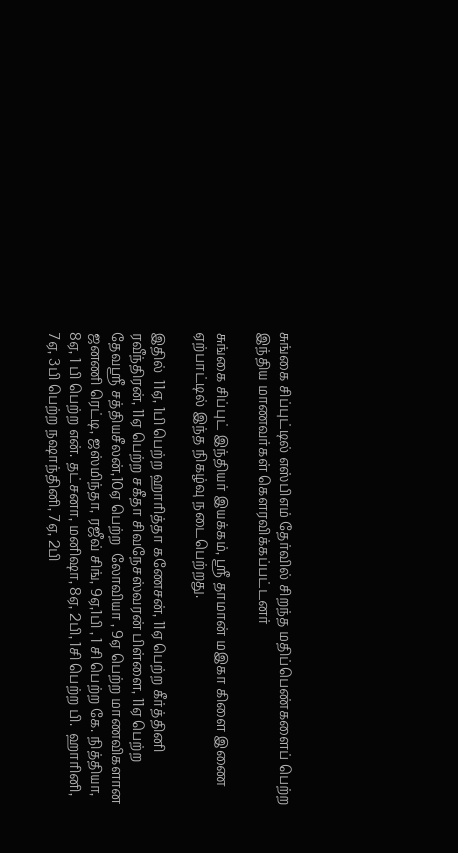சுங்கை சிப்புட்டில் எஸ்பிஎம் தேர்வில் சிறந்த மதிப்பெண்களைப் பெற்ற இந்திய மாணவர்கள் கௌரவிக்கப்பட்டனர்

சுங்கை சிப்புட் இந்தியர் இயக்கம், ஸ்ரீ தாமான் மஇகா கிளை இணை ஏற்பாட்டில் இந்த நிகழ்வு நடைபெற்றது.

இதில்  11ஏ, 1பி பெற்ற ஹாரித்தா கணேசன், 11ஏ பெற்ற கீர்த்தினி ரவீந்திரன், 11ஏ பெற்ற சகீதா சிவநேசஸ்வரன் பிள்ளை, 11ஏ பெற்ற தேவஸ்ரீ சத்தியசீலன்,10ஏ பெற்ற  லோவியா , 9ஏ பெற்ற மாணவிகளான  ஜனணி ரெட்டி, ஜஸ்மிந்தா, ரஜீவ் சிங், 9ஏ,1பி , 1 சி பெற்ற கே. நித்தியா, 8ஏ, 1 பி பெற்ற என். தட்சனா, மனிஷா, 8ஏ, 2பி, 1சி பெற்ற பி.  ஹாரினி, 7ஏ, 3பி பெற்ற நஷாந்தினி, 7ஏ, 2பி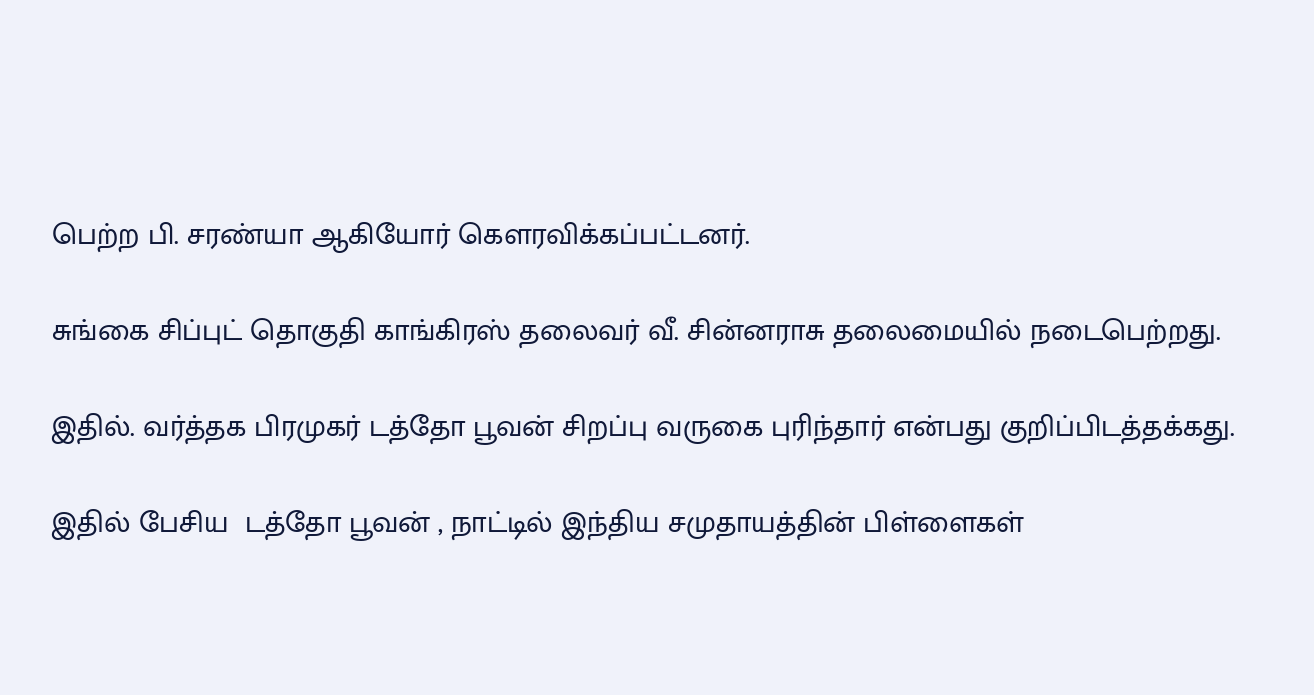பெற்ற பி. சரண்யா ஆகியோர் கௌரவிக்கப்பட்டனர்.

சுங்கை சிப்புட் தொகுதி காங்கிரஸ் தலைவர் வீ. சின்னராசு தலைமையில் நடைபெற்றது.

இதில். வர்த்தக பிரமுகர் டத்தோ பூவன் சிறப்பு வருகை புரிந்தார் என்பது குறிப்பிடத்தக்கது.

இதில் பேசிய  டத்தோ பூவன் , நாட்டில் இந்திய சமுதாயத்தின் பிள்ளைகள்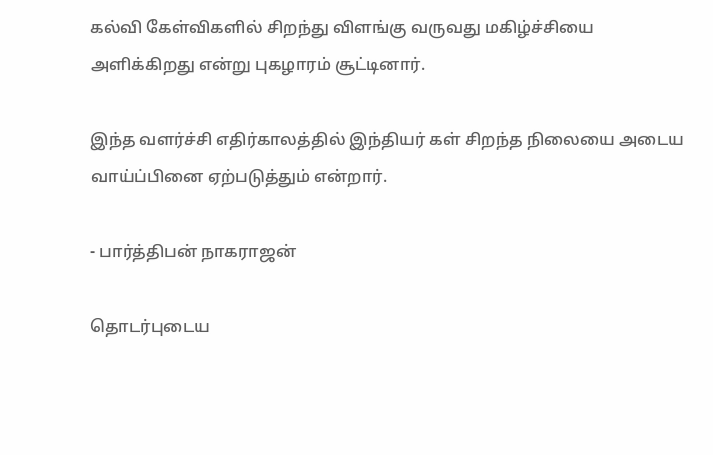கல்வி கேள்விகளில் சிறந்து விளங்கு வருவது மகிழ்ச்சியை அளிக்கிறது என்று புகழாரம் சூட்டினார்.

இந்த வளர்ச்சி எதிர்காலத்தில் இந்தியர் கள் சிறந்த நிலையை அடைய வாய்ப்பினை ஏற்படுத்தும் என்றார்.

- பார்த்திபன் நாகராஜன்

தொடர்புடைய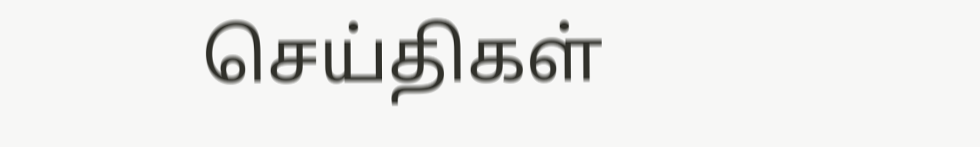செய்திகள்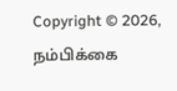Copyright © 2026, நம்பிக்கை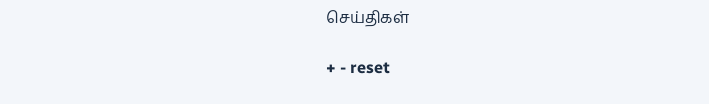செய்திகள்

+ - reset